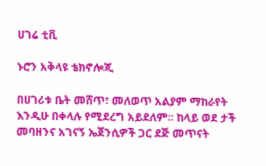ሀገሬ ቲቪ

ኑሮን አቅላዩ ቴክኖሎጂ

በሀገሪቱ ቤት መሸጥ፣ መለወጥ አልያም ማከራየት እንዲሁ በቀላሉ የሚደረግ አይደለም። ከላይ ወደ ታች መባዘንና አገናኝ ኤጀንሲዎች ጋር ደጅ መጥናት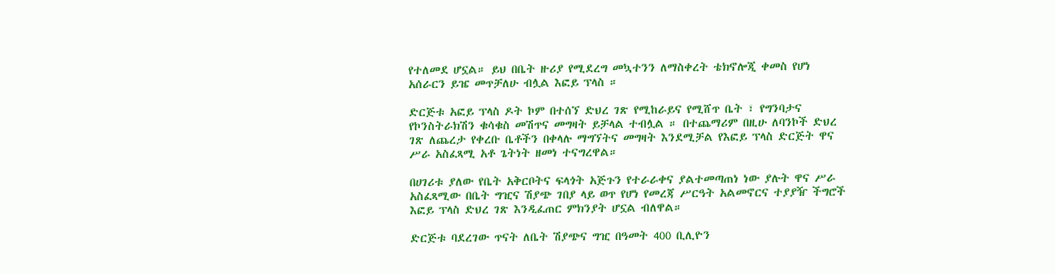የተለመደ ሆኗል። ይህ በቤት ዙሪያ የሚደረግ መኳተንን ለማስቀረት ቴክኖሎጂ ቀመስ የሆነ አሰራርን ይዤ መጥቻለሁ ብሏል እፎይ ፕላስ ።

ድርጅቱ አፎይ ፕላስ ዶት ኮም በተሰኘ ድህረ ገጽ የሚከራይና የሚሸጥ ቤት ፣ የግንባታና የኮንስትራክሽን ቁሳቁስ መሽጥና መግዛት ይቻላል ተብሏል ። በተጨማሪም በዚሁ ለባንኮች ድህረ ገጽ ለጨረታ የቀረቡ ቤቶችን በቀላሉ ማግኘትና መግዛት እንደሚቻል የእፎይ ፕላስ ድርጅት ዋና ሥራ አስፈጻሚ አቶ ጌትነት ዘመነ ተናግረዋል።

በሀገሪቱ ያለው የቤት አቅርቦትና ፍላጎት አጅጉን የተራራቀና ያልተመጣጠነ ነው ያሉት ዋና ሥራ አስፈጻሚው በቤት ግዢና ሽያጭ ገበያ ላይ ወጥ የሆነ የመረጃ ሥርዓት አልመኖርና ተያያዥ ችግሮች እፎይ ፕላስ ድህረ ገጽ እንዲፈጠር ምክንያት ሆኗል ብለዋል።

ድርጅቱ ባደረገው ጥናት ለቤት ሽያጭና ግዢ በዓመት 400 ቢሊዮን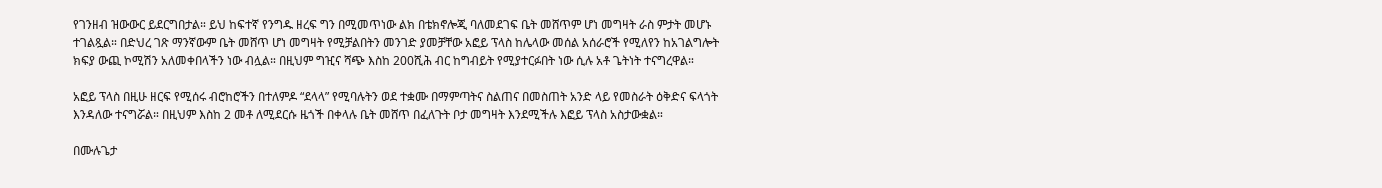የገንዘብ ዝውውር ይደርግበታል። ይህ ከፍተኛ የንግዱ ዘረፍ ግን በሚመጥነው ልክ በቴክኖሎጂ ባለመደገፍ ቤት መሸጥም ሆነ መግዛት ራስ ምታት መሆኑ ተገልጿል። በድህረ ገጽ ማንኛውም ቤት መሸጥ ሆነ መግዛት የሚቻልበትን መንገድ ያመቻቸው አፎይ ፕላስ ከሌላው መሰል አሰራሮች የሚለየን ከአገልግሎት ክፍያ ውጪ ኮሚሽን አለመቀበላችን ነው ብሏል። በዚህም ግዢና ሻጭ እስከ 200ሺሕ ብር ከግብይት የሚያተርፉበት ነው ሲሉ አቶ ጌትነት ተናግረዋል።

አፎይ ፕላስ በዚሁ ዘርፍ የሚሰሩ ብሮከሮችን በተለምዶ “ደላላ” የሚባሉትን ወደ ተቋሙ በማምጣትና ስልጠና በመስጠት አንድ ላይ የመስራት ዕቅድና ፍላጎት እንዳለው ተናግሯል። በዚህም እስከ 2 መቶ ለሚደርሱ ዜጎች በቀላሉ ቤት መሸጥ በፈለጉት ቦታ መግዛት እንደሚችሉ እፎይ ፕላስ አስታውቋል።

በሙሉጌታ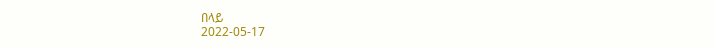በላይ
2022-05-17